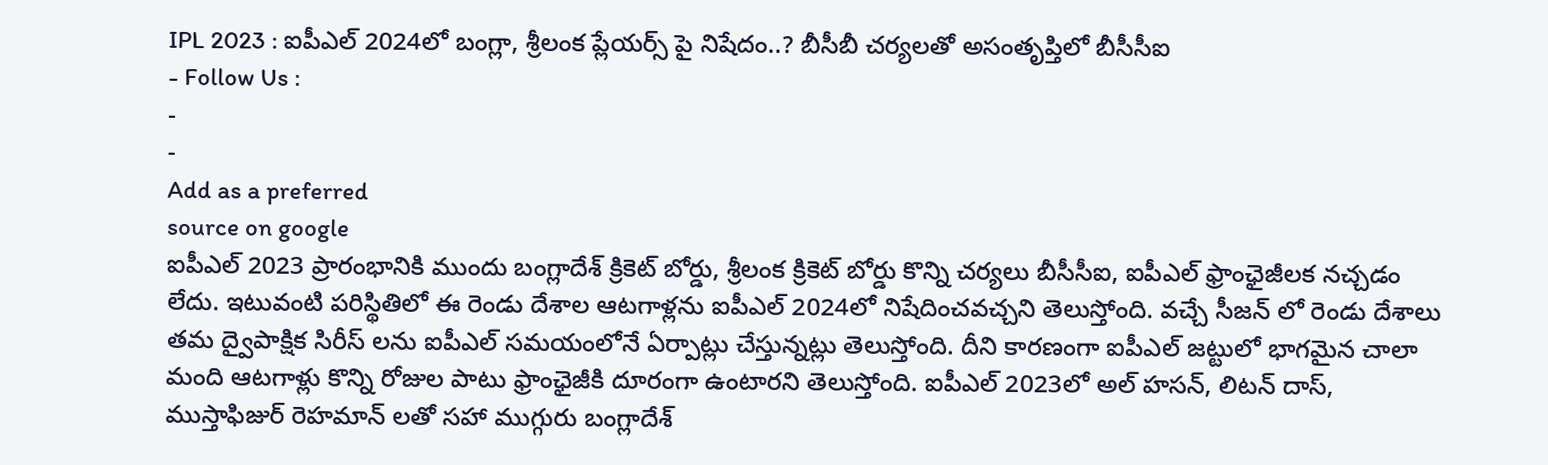IPL 2023 : ఐపీఎల్ 2024లో బంగ్లా, శ్రీలంక ప్లేయర్స్ పై నిషేదం..? బీసీబీ చర్యలతో అసంతృప్తిలో బీసీసీఐ
- Follow Us :
-
-
Add as a preferred
source on google
ఐపీఎల్ 2023 ప్రారంభానికి ముందు బంగ్లాదేశ్ క్రికెట్ బోర్డు, శ్రీలంక క్రికెట్ బోర్డు కొన్ని చర్యలు బీసీసీఐ, ఐపీఎల్ ఫ్రాంఛైజీలక నచ్చడం లేదు. ఇటువంటి పరిస్థితిలో ఈ రెండు దేశాల ఆటగాళ్లను ఐపీఎల్ 2024లో నిషేదించవచ్చని తెలుస్తోంది. వచ్చే సీజన్ లో రెండు దేశాలు తమ ద్వైపాక్షిక సిరీస్ లను ఐపీఎల్ సమయంలోనే ఏర్పాట్లు చేస్తున్నట్లు తెలుస్తోంది. దీని కారణంగా ఐపీఎల్ జట్టులో భాగమైన చాలా మంది ఆటగాళ్లు కొన్ని రోజుల పాటు ఫ్రాంఛైజీకి దూరంగా ఉంటారని తెలుస్తోంది. ఐపీఎల్ 2023లో అల్ హసన్, లిటన్ దాస్, ముస్తాఫిజుర్ రెహమాన్ లతో సహా ముగ్గురు బంగ్లాదేశ్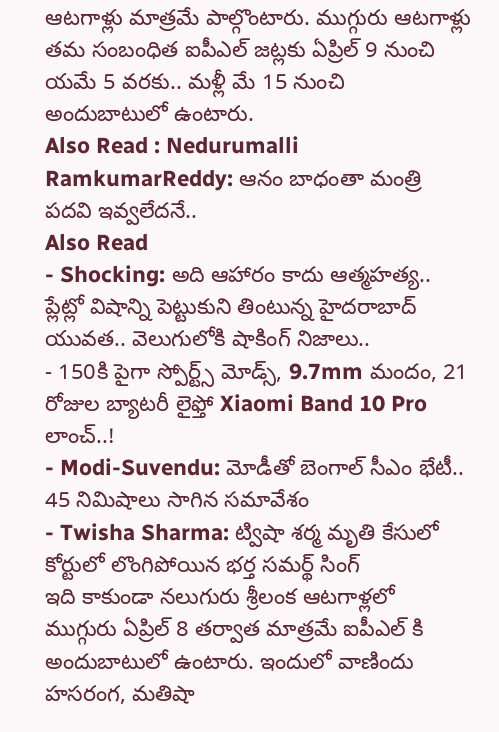ఆటగాళ్లు మాత్రమే పాల్గొంటారు. ముగ్గురు ఆటగాళ్లు తమ సంబంధిత ఐపీఎల్ జట్లకు ఏప్రిల్ 9 నుంచి యమే 5 వరకు.. మళ్లీ మే 15 నుంచి అందుబాటులో ఉంటారు.
Also Read : Nedurumalli RamkumarReddy: ఆనం బాధంతా మంత్రి పదవి ఇవ్వలేదనే..
Also Read
- Shocking: అది ఆహారం కాదు ఆత్మహత్య.. ప్లేట్లో విషాన్ని పెట్టుకుని తింటున్న హైదరాబాద్ యువత.. వెలుగులోకి షాకింగ్ నిజాలు..
- 150కి పైగా స్పోర్ట్స్ మోడ్స్, 9.7mm మందం, 21 రోజుల బ్యాటరీ లైఫ్తో Xiaomi Band 10 Pro లాంచ్..!
- Modi-Suvendu: మోడీతో బెంగాల్ సీఎం భేటీ.. 45 నిమిషాలు సాగిన సమావేశం
- Twisha Sharma: ట్విషా శర్మ మృతి కేసులో కోర్టులో లొంగిపోయిన భర్త సమర్థ్ సింగ్
ఇది కాకుండా నలుగురు శ్రీలంక ఆటగాళ్లలో ముగ్గురు ఏప్రిల్ 8 తర్వాత మాత్రమే ఐపీఎల్ కి అందుబాటులో ఉంటారు. ఇందులో వాణిందు హసరంగ, మతిషా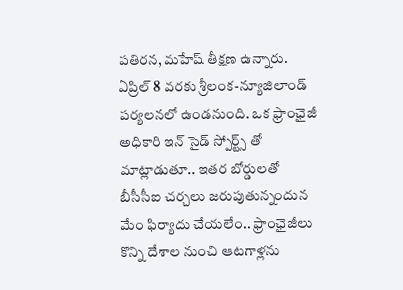పతిరన, మహేష్ తీక్షణ ఉన్నారు. ఏప్రిల్ 8 వరకు శ్రీలంక-న్యూజిలాండ్ పర్యలనలో ఉండనుంది. ఒక ఫ్రాంఛైజీ అధికారి ఇన్ సైడ్ స్పోర్ట్స్ తో మాట్లాడుతూ.. ఇతర బోర్డులతో బీసీసీఐ చర్చలు జరుపుతున్నందున మేం ఫిర్యాదు చేయలేం.. ఫ్రాంఛైజీలు కొన్ని దేశాల నుంచి ఆటగాళ్లను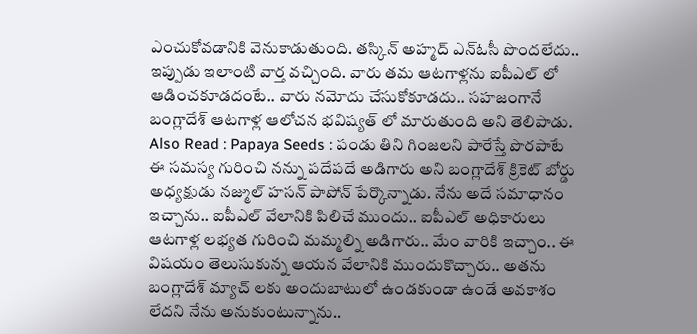ఎంచుకోవడానికి వెనుకాడుతుంది. తస్కిన్ అహ్మద్ ఎన్ఓసీ పొందలేదు.. ఇప్పుడు ఇలాంటి వార్త వచ్చింది. వారు తమ ఆటగాళ్లను ఐపీఎల్ లో ఆడించకూడదంటే.. వారు నమోదు చేసుకోకూడదు.. సహజంగానే బంగ్లాదేశ్ ఆటగాళ్ల ఆలోచన భవిష్యత్ లో మారుతుంది అని తెలిపాడు.
Also Read : Papaya Seeds : పండు తిని గింజలని పారేస్తే పొరపాటే
ఈ సమస్య గురించి నన్ను పదేపదే అడిగారు అని బంగ్లాదేశ్ క్రికెట్ బోర్డు అధ్యక్షుడు నజ్ముల్ హసన్ పాపోన్ పేర్కొన్నాడు. నేను అదే సమాధానం ఇచ్చాను.. ఐపీఎల్ వేలానికి పిలిచే ముందు.. ఐపీఎల్ అధికారులు ఆటగాళ్ల లభ్యత గురించి మమ్మల్ని అడిగారు.. మేం వారికి ఇచ్చాం.. ఈ విషయం తెలుసుకున్న ఆయన వేలానికి ముందుకొచ్చారు.. అతను బంగ్లాదేశ్ మ్యాచ్ లకు అందుబాటులో ఉండకుండా ఉండే అవకాశం లేదని నేను అనుకుంటున్నాను..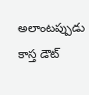అలాంటప్పుడు కాస్త డౌట్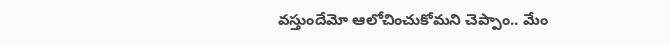వస్తుందేమో ఆలోచించుకోమని చెప్పాం.. మేం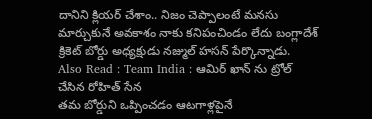దానిని క్లియర్ చేశాం.. నిజం చెప్పాలంటే మనసు మార్చుకునే అవకాశం నాకు కనిపంచిండం లేదు బంగ్లాదేశ్ క్రికెట్ బోర్డు అధ్యక్షుడు నజ్ముల్ హసన్ పేర్కొన్నాడు.
Also Read : Team India : ఆమిర్ ఖాన్ ను ట్రోల్ చేసిన రోహిత్ సేన
తమ బోర్డుని ఒప్పించడం ఆటగాళ్లపైనే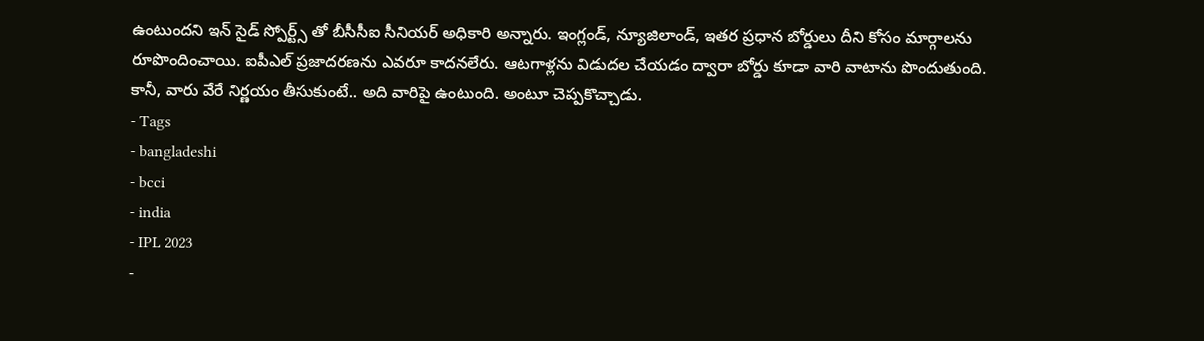ఉంటుందని ఇన్ సైడ్ స్పోర్ట్స్ తో బీసీసీఐ సీనియర్ అధికారి అన్నారు. ఇంగ్లండ్, న్యూజిలాండ్, ఇతర ప్రధాన బోర్డులు దీని కోసం మార్గాలను రూపొందించాయి. ఐపీఎల్ ప్రజాదరణను ఎవరూ కాదనలేరు. ఆటగాళ్లను విడుదల చేయడం ద్వారా బోర్డు కూడా వారి వాటాను పొందుతుంది. కానీ, వారు వేరే నిర్ణయం తీసుకుంటే.. అది వారిపై ఉంటుంది. అంటూ చెప్పకొచ్చాడు.
- Tags
- bangladeshi
- bcci
- india
- IPL 2023
-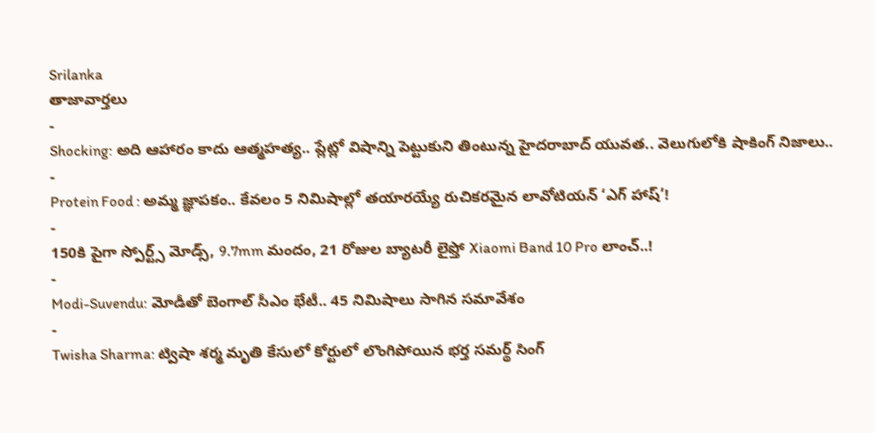Srilanka
తాజావార్తలు
-
Shocking: అది ఆహారం కాదు ఆత్మహత్య.. ప్లేట్లో విషాన్ని పెట్టుకుని తింటున్న హైదరాబాద్ యువత.. వెలుగులోకి షాకింగ్ నిజాలు..
-
Protein Food : అమ్మ జ్ఞాపకం.. కేవలం 5 నిమిషాల్లో తయారయ్యే రుచికరమైన లావోటియన్ ‘ఎగ్ హాష్’!
-
150కి పైగా స్పోర్ట్స్ మోడ్స్, 9.7mm మందం, 21 రోజుల బ్యాటరీ లైఫ్తో Xiaomi Band 10 Pro లాంచ్..!
-
Modi-Suvendu: మోడీతో బెంగాల్ సీఎం భేటీ.. 45 నిమిషాలు సాగిన సమావేశం
-
Twisha Sharma: ట్విషా శర్మ మృతి కేసులో కోర్టులో లొంగిపోయిన భర్త సమర్థ్ సింగ్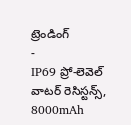ట్రెండింగ్
-
IP69 ప్రో-లెవెల్ వాటర్ రెసిస్టన్స్, 8000mAh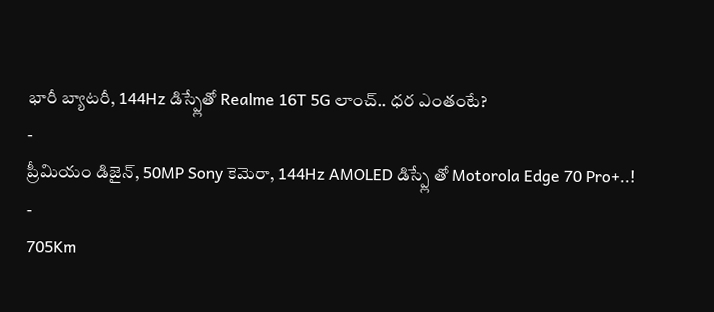భారీ బ్యాటరీ, 144Hz డిస్ప్లేతో Realme 16T 5G లాంచ్.. ధర ఎంతంటే?
-
ప్రీమియం డిజైన్, 50MP Sony కెమెరా, 144Hz AMOLED డిస్ప్లే తో Motorola Edge 70 Pro+..!
-
705Km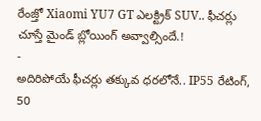రేంజ్తో Xiaomi YU7 GT ఎలక్ట్రిక్ SUV.. ఫీచర్లు చూస్తే మైండ్ బ్లోయింగ్ అవ్వాల్సిందే.!
-
అదిరిపోయే ఫీచర్లు తక్కువ ధరలోనే.. IP55 రేటింగ్, 50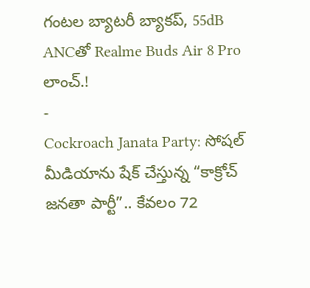గంటల బ్యాటరీ బ్యాకప్, 55dB ANCతో Realme Buds Air 8 Pro లాంచ్.!
-
Cockroach Janata Party: సోషల్ మీడియాను షేక్ చేస్తున్న “కాక్రోచ్ జనతా పార్టీ”.. కేవలం 72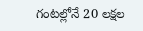గంటల్లోనే 20 లక్షల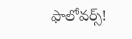ఫాలోవర్స్!